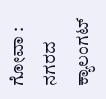ಗೋವಾ : ನಗರದ ಕ್ಯಾಲಂಗಟ್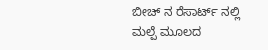ಬೀಚ್ ನ ರೆಸಾರ್ಟ್ ನಲ್ಲಿ ಮಲ್ಪೆ ಮೂಲದ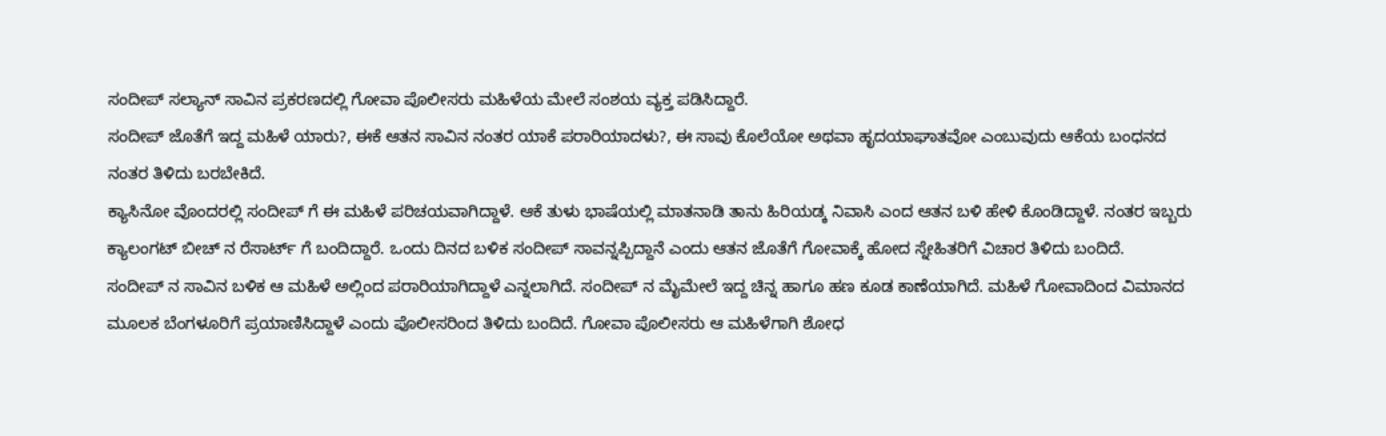ಸಂದೀಪ್ ಸಲ್ಯಾನ್ ಸಾವಿನ ಪ್ರಕರಣದಲ್ಲಿ ಗೋವಾ ಪೊಲೀಸರು ಮಹಿಳೆಯ ಮೇಲೆ ಸಂಶಯ ವ್ಯಕ್ತ ಪಡಿಸಿದ್ದಾರೆ.
ಸಂದೀಪ್ ಜೊತೆಗೆ ಇದ್ದ ಮಹಿಳೆ ಯಾರು?, ಈಕೆ ಆತನ ಸಾವಿನ ನಂತರ ಯಾಕೆ ಪರಾರಿಯಾದಳು?, ಈ ಸಾವು ಕೊಲೆಯೋ ಅಥವಾ ಹೃದಯಾಘಾತವೋ ಎಂಬುವುದು ಆಕೆಯ ಬಂಧನದ ನಂತರ ತಿಳಿದು ಬರಬೇಕಿದೆ.
ಕ್ಯಾಸಿನೋ ವೊಂದರಲ್ಲಿ ಸಂದೀಪ್ ಗೆ ಈ ಮಹಿಳೆ ಪರಿಚಯವಾಗಿದ್ದಾಳೆ. ಆಕೆ ತುಳು ಭಾಷೆಯಲ್ಲಿ ಮಾತನಾಡಿ ತಾನು ಹಿರಿಯಡ್ಕ ನಿವಾಸಿ ಎಂದ ಆತನ ಬಳಿ ಹೇಳಿ ಕೊಂಡಿದ್ದಾಳೆ. ನಂತರ ಇಬ್ಬರು ಕ್ಯಾಲಂಗಟ್ ಬೀಚ್ ನ ರೆಸಾರ್ಟ್ ಗೆ ಬಂದಿದ್ದಾರೆ. ಒಂದು ದಿನದ ಬಳಿಕ ಸಂದೀಪ್ ಸಾವನ್ನಪ್ಪಿದ್ದಾನೆ ಎಂದು ಆತನ ಜೊತೆಗೆ ಗೋವಾಕ್ಕೆ ಹೋದ ಸ್ನೇಹಿತರಿಗೆ ವಿಚಾರ ತಿಳಿದು ಬಂದಿದೆ.
ಸಂದೀಪ್ ನ ಸಾವಿನ ಬಳಿಕ ಆ ಮಹಿಳೆ ಅಲ್ಲಿಂದ ಪರಾರಿಯಾಗಿದ್ದಾಳೆ ಎನ್ನಲಾಗಿದೆ. ಸಂದೀಪ್ ನ ಮೈಮೇಲೆ ಇದ್ದ ಚಿನ್ನ ಹಾಗೂ ಹಣ ಕೂಡ ಕಾಣೆಯಾಗಿದೆ. ಮಹಿಳೆ ಗೋವಾದಿಂದ ವಿಮಾನದ ಮೂಲಕ ಬೆಂಗಳೂರಿಗೆ ಪ್ರಯಾಣಿಸಿದ್ದಾಳೆ ಎಂದು ಪೊಲೀಸರಿಂದ ತಿಳಿದು ಬಂದಿದೆ. ಗೋವಾ ಪೊಲೀಸರು ಆ ಮಹಿಳೆಗಾಗಿ ಶೋಧ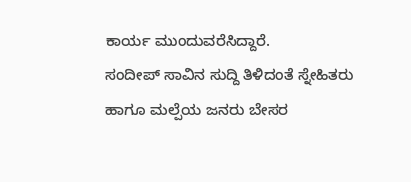ಕಾರ್ಯ ಮುಂದುವರೆಸಿದ್ದಾರೆ.
ಸಂದೀಪ್ ಸಾವಿನ ಸುದ್ದಿ ತಿಳಿದಂತೆ ಸ್ನೇಹಿತರು ಹಾಗೂ ಮಲ್ಪೆಯ ಜನರು ಬೇಸರ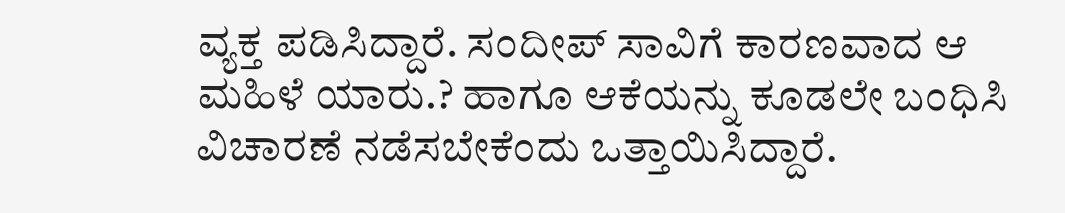ವ್ಯಕ್ತ ಪಡಿಸಿದ್ದಾರೆ. ಸಂದೀಪ್ ಸಾವಿಗೆ ಕಾರಣವಾದ ಆ ಮಹಿಳೆ ಯಾರು.? ಹಾಗೂ ಆಕೆಯನ್ನು ಕೂಡಲೇ ಬಂಧಿಸಿ ವಿಚಾರಣೆ ನಡೆಸಬೇಕೆಂದು ಒತ್ತಾಯಿಸಿದ್ದಾರೆ.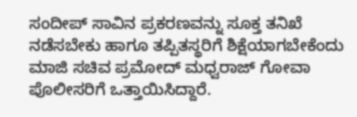ಸಂದೀಪ್ ಸಾವಿನ ಪ್ರಕರಣವನ್ನು ಸೂಕ್ತ ತನಿಖೆ ನಡೆಸಬೇಕು ಹಾಗೂ ತಪ್ಪಿತಸ್ಥರಿಗೆ ಶಿಕ್ಷೆಯಾಗಬೇಕೆಂದು ಮಾಜಿ ಸಚಿವ ಪ್ರಮೋದ್ ಮಧ್ವರಾಜ್ ಗೋವಾ ಪೊಲೀಸರಿಗೆ ಒತ್ತಾಯಿಸಿದ್ದಾರೆ.